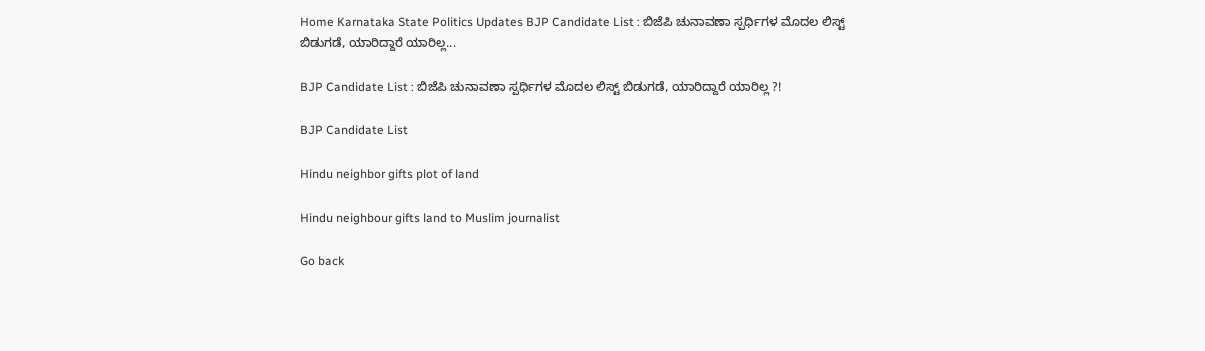Home Karnataka State Politics Updates BJP Candidate List : ಬಿಜೆಪಿ ಚುನಾವಣಾ ಸ್ಪರ್ಧಿಗಳ ಮೊದಲ ಲಿಸ್ಟ್ ಬಿಡುಗಡೆ, ಯಾರಿದ್ದಾರೆ ಯಾರಿಲ್ಲ...

BJP Candidate List : ಬಿಜೆಪಿ ಚುನಾವಣಾ ಸ್ಪರ್ಧಿಗಳ ಮೊದಲ ಲಿಸ್ಟ್ ಬಿಡುಗಡೆ, ಯಾರಿದ್ದಾರೆ ಯಾರಿಲ್ಲ ?!

BJP Candidate List

Hindu neighbor gifts plot of land

Hindu neighbour gifts land to Muslim journalist

Go back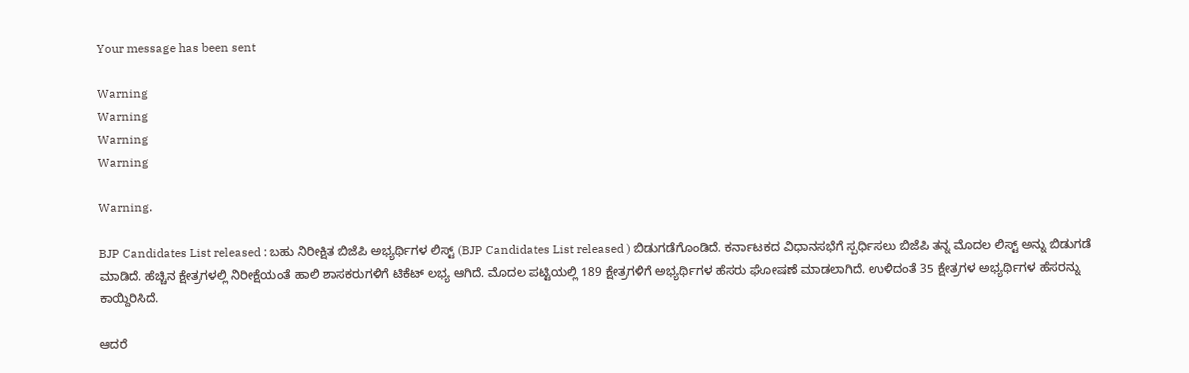Your message has been sent

Warning
Warning
Warning
Warning

Warning.

BJP Candidates List released : ಬಹು ನಿರೀಕ್ಷಿತ ಬಿಜೆಪಿ ಅಭ್ಯರ್ಥಿಗಳ ಲಿಸ್ಟ್ (BJP Candidates List released ) ಬಿಡುಗಡೆಗೊಂಡಿದೆ. ಕರ್ನಾಟಕದ ವಿಧಾನಸಭೆಗೆ ಸ್ಪರ್ಧಿಸಲು ಬಿಜೆಪಿ ತನ್ನ ಮೊದಲ ಲಿಸ್ಟ್ ಅನ್ನು ಬಿಡುಗಡೆ ಮಾಡಿದೆ. ಹೆಚ್ಚಿನ ಕ್ಷೇತ್ರಗಳಲ್ಲಿ ನಿರೀಕ್ಷೆಯಂತೆ ಹಾಲಿ ಶಾಸಕರುಗಳಿಗೆ ಟಿಕೆಟ್ ಲಭ್ಯ ಆಗಿದೆ. ಮೊದಲ ಪಟ್ಟಿಯಲ್ಲಿ 189 ಕ್ಷೇತ್ರಗಳಿಗೆ ಅಭ್ಯರ್ಥಿಗಳ ಹೆಸರು ಘೋಷಣೆ ಮಾಡಲಾಗಿದೆ. ಉಳಿದಂತೆ 35 ಕ್ಷೇತ್ರಗಳ ಅಭ್ಯರ್ಥಿಗಳ ಹೆಸರನ್ನು ಕಾಯ್ದಿರಿಸಿದೆ.

ಆದರೆ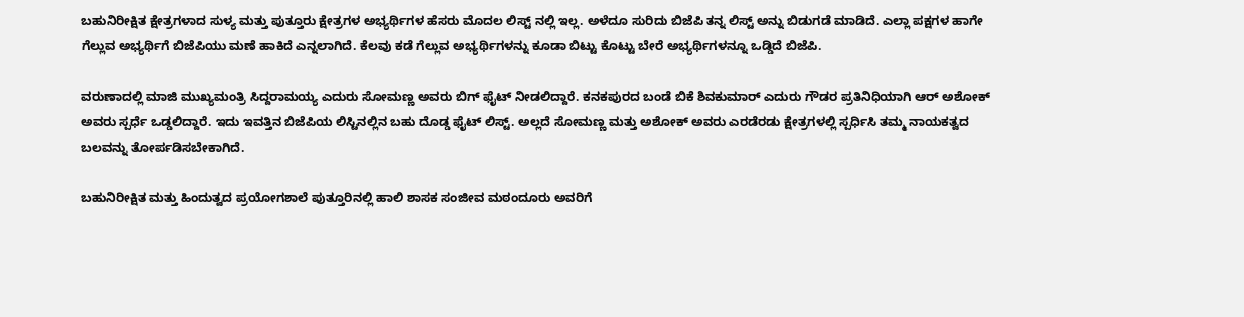ಬಹುನಿರೀಕ್ಷಿತ ಕ್ಷೇತ್ರಗಳಾದ ಸುಳ್ಯ ಮತ್ತು ಪುತ್ತೂರು ಕ್ಷೇತ್ರಗಳ ಅಭ್ಯರ್ಥಿಗಳ ಹೆಸರು ಮೊದಲ ಲಿಸ್ಟ್ ನಲ್ಲಿ ಇಲ್ಲ. ಅಳೆದೂ ಸುರಿದು ಬಿಜೆಪಿ ತನ್ನ ಲಿಸ್ಟ್ ಅನ್ನು ಬಿಡುಗಡೆ ಮಾಡಿದೆ. ಎಲ್ಲಾ ಪಕ್ಷಗಳ ಹಾಗೇ ಗೆಲ್ಲುವ ಅಭ್ಯರ್ಥಿಗೆ ಬಿಜೆಪಿಯು ಮಣೆ ಹಾಕಿದೆ ಎನ್ನಲಾಗಿದೆ. ಕೆಲವು ಕಡೆ ಗೆಲ್ಲುವ ಅಭ್ಯರ್ಥಿಗಳನ್ನು ಕೂಡಾ ಬಿಟ್ಟು ಕೊಟ್ಟು ಬೇರೆ ಅಭ್ಯರ್ಥಿಗಳನ್ನೂ ಒಡ್ಡಿದೆ ಬಿಜೆಪಿ.

ವರುಣಾದಲ್ಲಿ ಮಾಜಿ ಮುಖ್ಯಮಂತ್ರಿ ಸಿದ್ದರಾಮಯ್ಯ ಎದುರು ಸೋಮಣ್ಣ ಅವರು ಬಿಗ್ ಫೈಟ್ ನೀಡಲಿದ್ದಾರೆ. ಕನಕಪುರದ ಬಂಡೆ ಬಿಕೆ ಶಿವಕುಮಾರ್ ಎದುರು ಗೌಡರ ಪ್ರತಿನಿಧಿಯಾಗಿ ಆರ್ ಅಶೋಕ್ ಅವರು ಸ್ಪರ್ಧೆ ಒಡ್ಡಲಿದ್ದಾರೆ. ಇದು ಇವತ್ತಿನ ಬಿಜೆಪಿಯ ಲಿಸ್ಟಿನಲ್ಲಿನ ಬಹು ದೊಡ್ಡ ಫೈಟ್ ಲಿಸ್ಟ್. ಅಲ್ಲದೆ ಸೋಮಣ್ಣ ಮತ್ತು ಅಶೋಕ್ ಅವರು ಎರಡೆರಡು ಕ್ಷೇತ್ರಗಳಲ್ಲಿ ಸ್ಪರ್ಧಿಸಿ ತಮ್ಮ ನಾಯಕತ್ವದ ಬಲವನ್ನು ತೋರ್ಪಡಿಸಬೇಕಾಗಿದೆ.

ಬಹುನಿರೀಕ್ಷಿತ ಮತ್ತು ಹಿಂದುತ್ವದ ಪ್ರಯೋಗಶಾಲೆ ಪುತ್ತೂರಿನಲ್ಲಿ ಹಾಲಿ ಶಾಸಕ ಸಂಜೀವ ಮಠಂದೂರು ಅವರಿಗೆ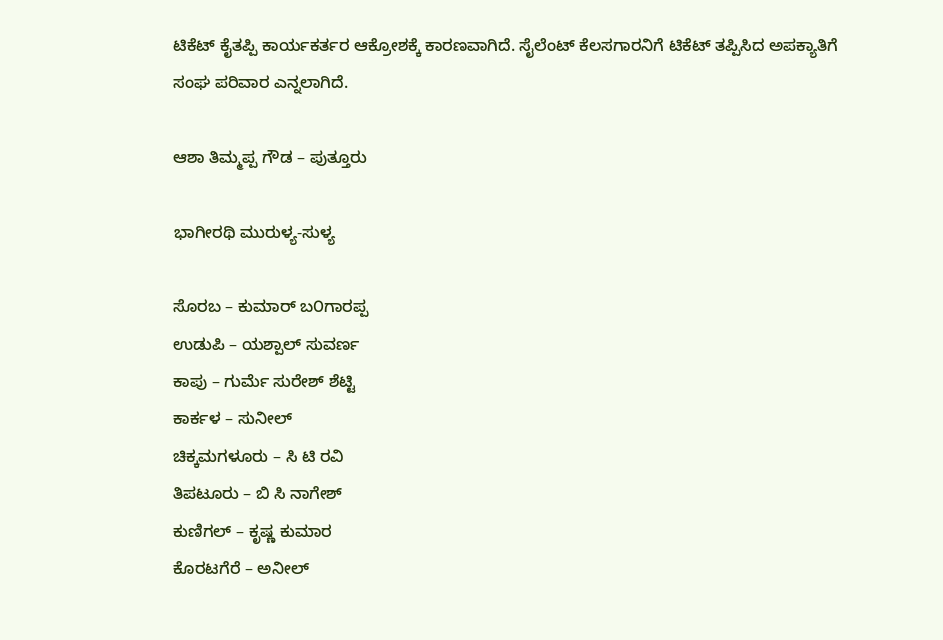ಟಿಕೆಟ್ ಕೈತಪ್ಪಿ ಕಾರ್ಯಕರ್ತರ ಆಕ್ರೋಶಕ್ಕೆ ಕಾರಣವಾಗಿದೆ. ಸೈಲೆಂಟ್ ಕೆಲಸಗಾರನಿಗೆ ಟಿಕೆಟ್ ತಪ್ಪಿಸಿದ ಅಪಕ್ಯಾತಿಗೆ ಸಂಘ ಪರಿವಾರ ಎನ್ನಲಾಗಿದೆ.

ಆಶಾ ತಿಮ್ಮಪ್ಪ ಗೌಡ – ಪುತ್ತೂರು

ಭಾಗೀರಥಿ ಮುರುಳ್ಯ-ಸುಳ್ಯ

ಸೊರಬ – ಕುಮಾರ್ ಬ೦ಗಾರಪ್ಪ
ಉಡುಪಿ – ಯಶ್ಪಾಲ್ ಸುವರ್ಣ
ಕಾಪು – ಗುರ್ಮೆ ಸುರೇಶ್‌ ಶೆಟ್ಟಿ
ಕಾರ್ಕಳ – ಸುನೀಲ್
ಚಿಕ್ಕಮಗಳೂರು – ಸಿ ಟಿ ರವಿ
ತಿಪಟೂರು – ಬಿ ಸಿ ನಾಗೇಶ್
ಕುಣಿಗಲ್ – ಕೃಷ್ಣ ಕುಮಾರ
ಕೊರಟಗೆರೆ – ಅನೀಲ್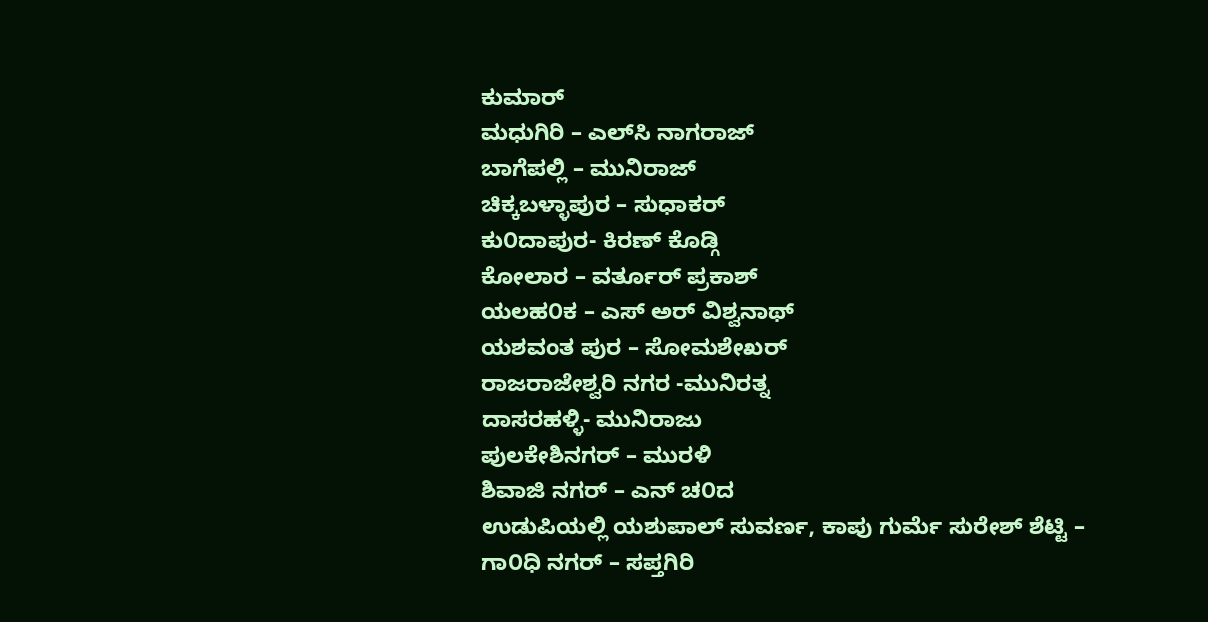ಕುಮಾರ್
ಮಧುಗಿರಿ – ಎಲ್‌ಸಿ‌ ನಾಗರಾಜ್
ಬಾಗೆಪಲ್ಲಿ – ಮುನಿರಾಜ್
ಚಿಕ್ಕಬಳ್ಳಾಪುರ – ಸುಧಾಕರ್
ಕು೦ದಾಪುರ‌- ಕಿರಣ್ ಕೊಡ್ಗಿ
ಕೋಲಾರ – ವರ್ತೂರ್ ಪ್ರಕಾಶ್
ಯಲಹ೦ಕ – ಎಸ್ ಅರ್ ವಿಶ್ವನಾಥ್
ಯಶವಂತ ಪುರ – ಸೋಮಶೇಖರ್
ರಾಜರಾಜೇಶ್ವರಿ ನಗರ -ಮುನಿರತ್ನ
ದಾಸರಹಳ್ಳಿ‌- ಮುನಿರಾಜು
ಪುಲಕೇಶಿ‌ನಗರ್ – ಮುರಳಿ
ಶಿವಾಜಿ ನಗರ್ – ಎನ್ ಚ೦ದ
ಉಡುಪಿಯಲ್ಲಿ ಯಶುಪಾಲ್ ಸುವರ್ಣ, ಕಾಪು ಗುರ್ಮೆ ಸುರೇಶ್ ಶೆಟ್ಟಿ –
ಗಾ೦ಧಿ ನಗರ್ – ಸಪ್ತಗಿರಿ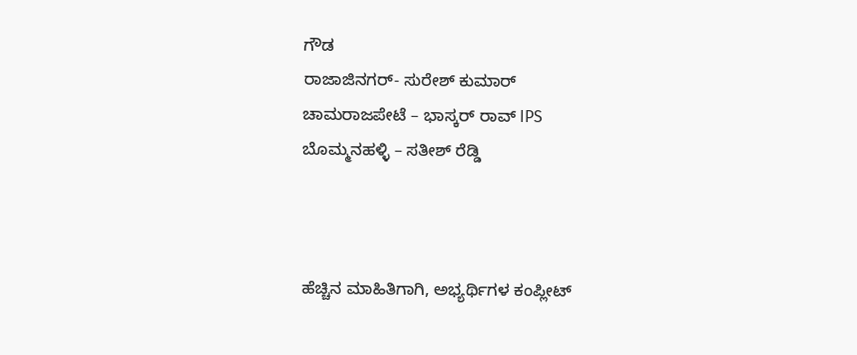ಗೌಡ
ರಾಜಾಜಿ‌ನಗರ್‌- ಸುರೇಶ್ ಕುಮಾರ್
ಚಾಮರಾಜಪೇಟೆ – ಭಾಸ್ಕರ್ ರಾವ್ IPS
ಬೊಮ್ಮನಹಳ್ಳಿ – ಸತೀಶ್ ರೆಡ್ಡಿ



ಹೆಚ್ಚಿನ ಮಾಹಿತಿಗಾಗಿ, ಅಭ್ಯರ್ಥಿಗಳ ಕಂಪ್ಲೀಟ್‌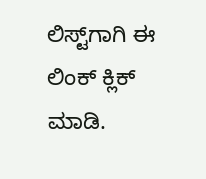ಲಿಸ್ಟ್‌ಗಾಗಿ ಈ ಲಿಂಕ್‌ ಕ್ಲಿಕ್‌ ಮಾಡಿ.